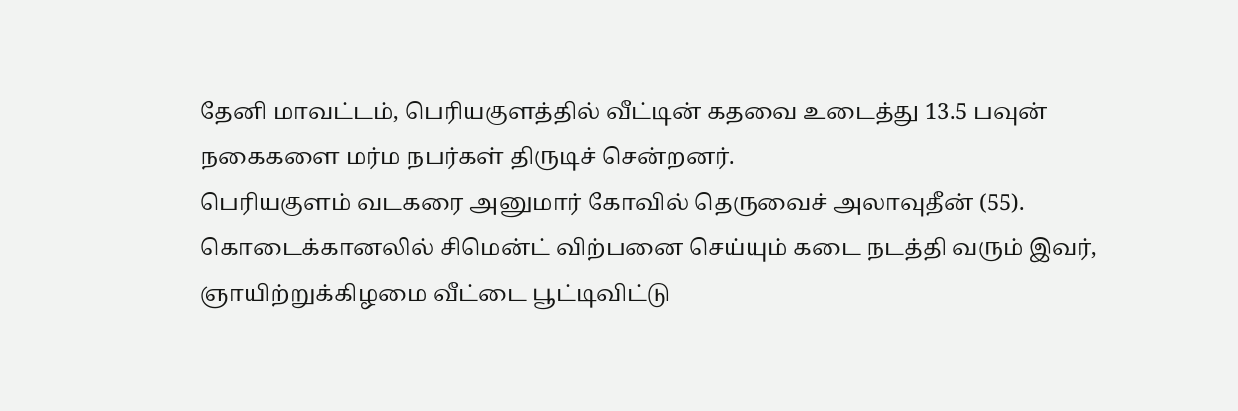தேனி மாவட்டம், பெரியகுளத்தில் வீட்டின் கதவை உடைத்து 13.5 பவுன் நகைகளை மர்ம நபர்கள் திருடிச் சென்றனர்.
பெரியகுளம் வடகரை அனுமார் கோவில் தெருவைச் அலாவுதீன் (55). கொடைக்கானலில் சிமென்ட் விற்பனை செய்யும் கடை நடத்தி வரும் இவர், ஞாயிற்றுக்கிழமை வீட்டை பூட்டிவிட்டு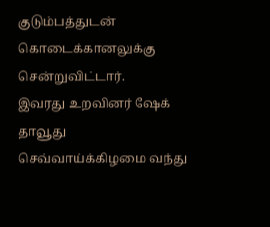குடும்பத்துடன் கொடைக்கானலுக்கு சென்றுவிட்டார்.
இவரது உறவினர் ஷேக் தாவூது செவ்வாய்க்கிழமை வந்து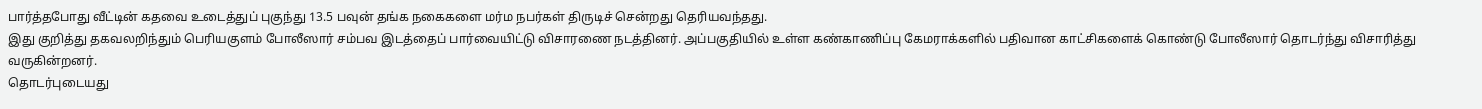பார்த்தபோது வீட்டின் கதவை உடைத்துப் புகுந்து 13.5 பவுன் தங்க நகைகளை மர்ம நபர்கள் திருடிச் சென்றது தெரியவந்தது.
இது குறித்து தகவலறிந்தும் பெரியகுளம் போலீஸார் சம்பவ இடத்தைப் பார்வையிட்டு விசாரணை நடத்தினர். அப்பகுதியில் உள்ள கண்காணிப்பு கேமராக்களில் பதிவான காட்சிகளைக் கொண்டு போலீஸார் தொடர்ந்து விசாரித்து வருகின்றனர்.
தொடர்புடையது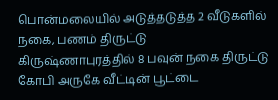பொன்மலையில் அடுத்தடுத்த 2 வீடுகளில் நகை, பணம் திருட்டு
கிருஷ்ணாபுரத்தில் 8 பவுன் நகை திருட்டு
கோபி அருகே வீட்டின் பூட்டை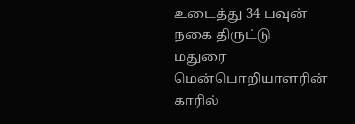உடைத்து 34 பவுன் நகை திருட்டு
மதுரை மென்பொறியாளரின் காரில்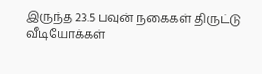இருந்த 23.5 பவுன் நகைகள் திருட்டு
வீடியோக்கள்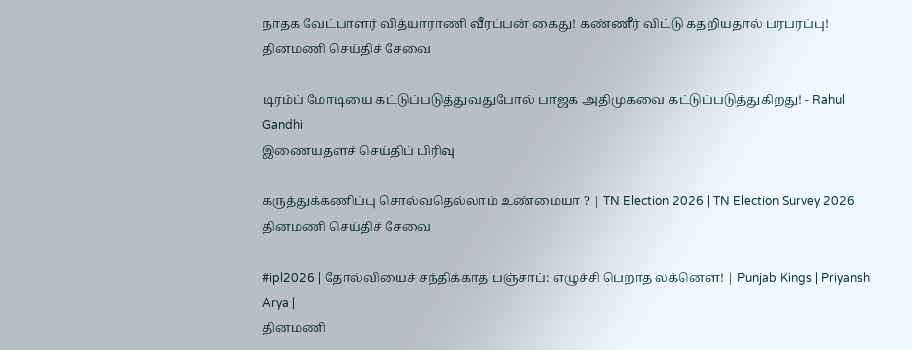நாதக வேட்பாளர் வித்யாராணி வீரப்பன் கைது! கண்ணீர் விட்டு கதறியதால் பரபரப்பு!
தினமணி செய்திச் சேவை

டிரம்ப் மோடியை கட்டுப்படுத்துவதுபோல் பாஜக அதிமுகவை கட்டுப்படுத்துகிறது! - Rahul Gandhi
இணையதளச் செய்திப் பிரிவு

கருத்துக்கணிப்பு சொல்வதெல்லாம் உண்மையா ? | TN Election 2026 | TN Election Survey 2026
தினமணி செய்திச் சேவை

#ipl2026 | தோல்வியைச் சந்திக்காத பஞ்சாப்: எழுச்சி பெறாத லக்னௌ! | Punjab Kings | Priyansh Arya |
தினமணி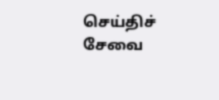செய்திச் சேவை